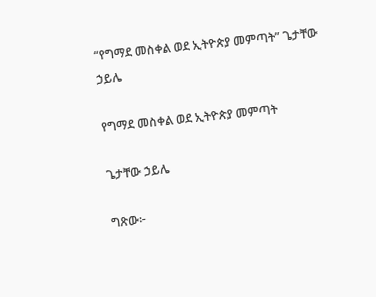“የግማደ መስቀል ወደ ኢትዮጵያ መምጣት” ጌታቸው ኃይሌ

የግማደ መስቀል ወደ ኢትዮጵያ መምጣት

ጌታቸው ኃይሌ

ግጽው፦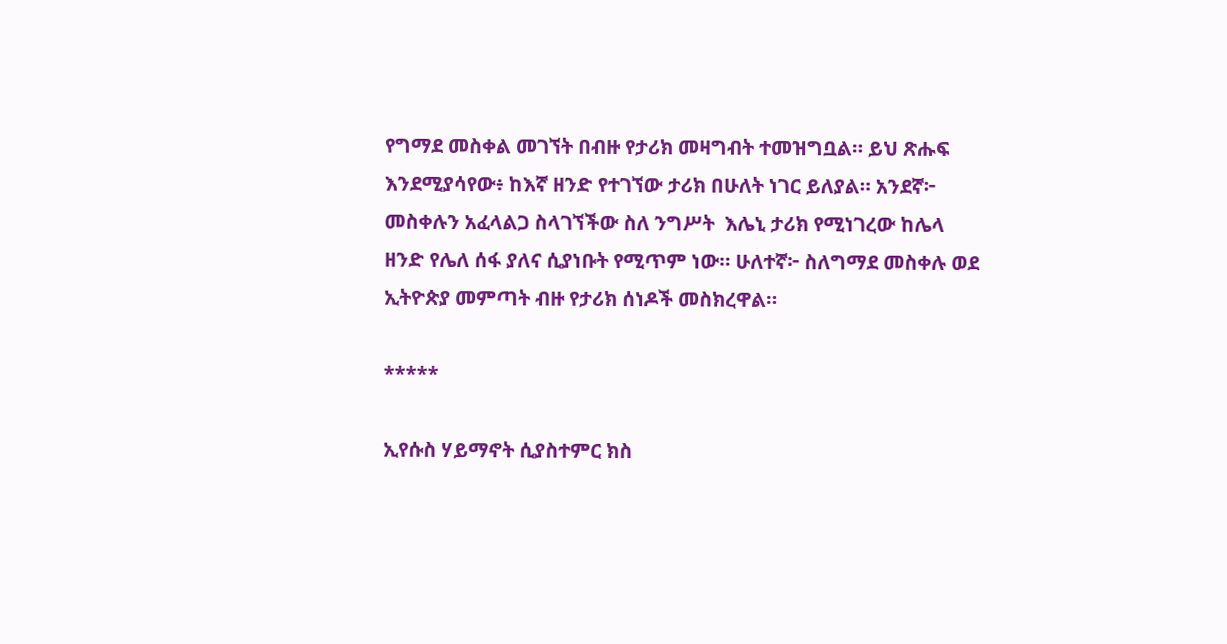የግማደ መስቀል መገኘት በብዙ የታሪክ መዛግብት ተመዝግቧል። ይህ ጽሑፍ እንደሚያሳየው፥ ከእኛ ዘንድ የተገኘው ታሪክ በሁለት ነገር ይለያል። አንደኛ፦ መስቀሉን አፈላልጋ ስላገኘችው ስለ ንግሥት  እሌኒ ታሪክ የሚነገረው ከሌላ ዘንድ የሌለ ሰፋ ያለና ሲያነቡት የሚጥም ነው። ሁለተኛ፦ ስለግማደ መስቀሉ ወደ ኢትዮጵያ መምጣት ብዙ የታሪክ ሰነዶች መስክረዋል።

*****

ኢየሱስ ሃይማኖት ሲያስተምር ክስ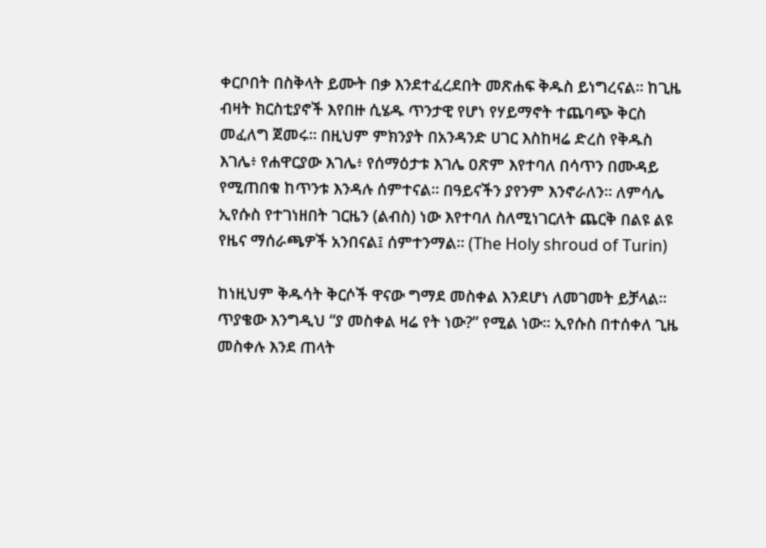ቀርቦበት በስቅላት ይሙት በቃ እንደተፈረደበት መጽሐፍ ቅዱስ ይነግረናል። ከጊዜ ብዛት ክርስቲያኖች እየበዙ ሲሄዱ ጥንታዊ የሆነ የሃይማኖት ተጨባጭ ቅርስ መፈለግ ጀመሩ። በዚህም ምክንያት በአንዳንድ ሀገር እስከዛሬ ድረስ የቅዱስ እገሌ፥ የሐዋርያው እገሌ፥ የሰማዕታቱ እገሌ ዐጽም እየተባለ በሳጥን በሙዳይ የሚጠበቁ ከጥንቱ እንዳሉ ሰምተናል። በዓይናችን ያየንም እንኖራለን። ለምሳሌ ኢየሱስ የተገነዘበት ገርዜን (ልብስ) ነው እየተባለ ስለሚነገርለት ጨርቅ በልዩ ልዩ የዜና ማሰራጫዎች አንበናል፤ ሰምተንማል። (The Holy shroud of Turin)

ከነዚህም ቅዱሳት ቅርሶች ዋናው ግማደ መስቀል እንደሆነ ለመገመት ይቻላል። ጥያቄው እንግዲህ “ያ መስቀል ዛሬ የት ነው?” የሚል ነው። ኢየሱስ በተሰቀለ ጊዜ መስቀሉ እንደ ጠላት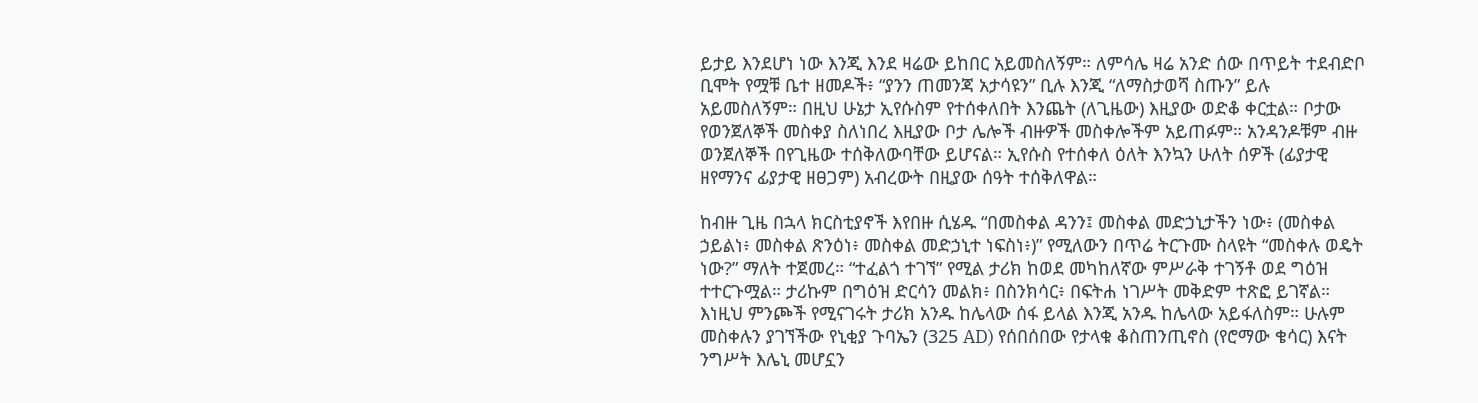ይታይ እንደሆነ ነው እንጂ እንደ ዛሬው ይከበር አይመስለኝም። ለምሳሌ ዛሬ አንድ ሰው በጥይት ተደብድቦ ቢሞት የሟቹ ቤተ ዘመዶች፥ “ያንን ጠመንጃ አታሳዩን” ቢሉ እንጂ “ለማስታወሻ ስጡን” ይሉ አይመስለኝም። በዚህ ሁኔታ ኢየሱስም የተሰቀለበት እንጨት (ለጊዜው) እዚያው ወድቆ ቀርቷል። ቦታው የወንጀለኞች መስቀያ ስለነበረ እዚያው ቦታ ሌሎች ብዙዎች መስቀሎችም አይጠፉም። አንዳንዶቹም ብዙ ወንጀለኞች በየጊዜው ተሰቅለውባቸው ይሆናል። ኢየሱስ የተሰቀለ ዕለት እንኳን ሁለት ሰዎች (ፊያታዊ ዘየማንና ፊያታዊ ዘፀጋም) አብረውት በዚያው ሰዓት ተሰቅለዋል።

ከብዙ ጊዜ በኋላ ክርስቲያኖች እየበዙ ሲሄዱ “በመስቀል ዳንን፤ መስቀል መድኃኒታችን ነው፥ (መስቀል ኃይልነ፥ መስቀል ጽንዕነ፥ መስቀል መድኃኒተ ነፍስነ፥)” የሚለውን በጥሬ ትርጉሙ ስላዩት “መስቀሉ ወዴት ነው?” ማለት ተጀመረ። “ተፈልጎ ተገኘ” የሚል ታሪክ ከወደ መካከለኛው ምሥራቅ ተገኝቶ ወደ ግዕዝ ተተርጉሟል። ታሪኩም በግዕዝ ድርሳን መልክ፥ በስንክሳር፥ በፍትሐ ነገሥት መቅድም ተጽፎ ይገኛል። እነዚህ ምንጮች የሚናገሩት ታሪክ አንዱ ከሌላው ሰፋ ይላል እንጂ አንዱ ከሌላው አይፋለስም። ሁሉም መስቀሉን ያገኘችው የኒቂያ ጉባኤን (325 AD) የሰበሰበው የታላቁ ቆስጠንጢኖስ (የሮማው ቄሳር) እናት ንግሥት እሌኒ መሆኗን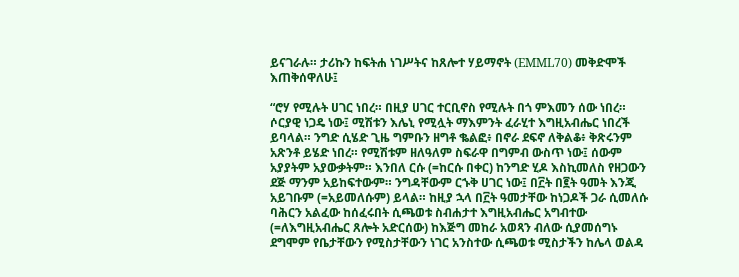ይናገራሉ። ታሪኩን ከፍትሐ ነገሥትና ከጸሎተ ሃይማኖት (EMML70) መቅድሞች እጠቅሰዋለሁ፤

“ሮሃ የሚሉት ሀገር ነበረ። በዚያ ሀገር ተርቢኖስ የሚሉት በጎ ምእመን ሰው ነበረ። ሶርያዊ ነጋዴ ነው፤ ሚሽቱን እሌኒ የሚሏት ማእምንት ፈራሂተ እግዚአብሔር ነበረች ይባላል። ንግድ ሲሄድ ጊዜ ግምቡን ዘግቶ ቈልፎ፥ በኖራ ደፍኖ ለቅልቆ፥ ቅጽሩንም አጽንቶ ይሄድ ነበረ። የሚሽቱም ዘለዓለም ስፍራዋ በግምብ ውስጥ ነው፤ ሰውም አያያትም አያውቃትም። እንበለ ርሱ (=ከርሱ በቀር) ከንግድ ሂዶ እስኪመለስ የዘጋውን ደጅ ማንም አይከፍተውም። ንግዳቸውም ርኁቅ ሀገር ነው፤ በ፫ት በ፪ት ዓመት እንጂ አይገቡም (=አይመለሱም) ይላል። ከዚያ ኋላ በ፫ት ዓመታቸው ከነጋዶች ጋራ ሲመለሱ ባሕርን አልፈው ከሰፈሩበት ሲጫወቱ ስብሐታተ እግዚአብሔር አግብተው (=ለእግዚአብሔር ጸሎት አድርሰው) ከእጅግ መከራ አወጻን ብለው ሲያመሰግኑ ደግሞም የቤታቸውን የሚስታቸውን ነገር አንስተው ሲጫወቱ ሚስታችን ከሌላ ወልዳ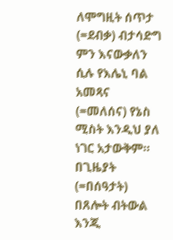ለሞግዚት ሰጥታ (=ደብቃ) ብታሳድግ ምን እናውቃለን ሲሉ የእሌኒ ባል አመጻና (=መለሰና) የኔስ ሚስት እንዲህ ያለ ነገር አታውቅም። በጊዜያት (=በሰዓታት) በጸሎት ብትውል እንጂ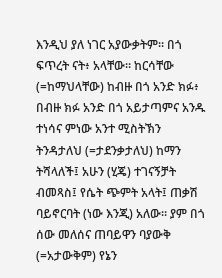እንዲህ ያለ ነገር አያውቃትም። በጎ ፍጥረት ናት፥ አላቸው። ከርሳቸው (=ከማህላቸው) ከብዙ በጎ አንድ ክፉ፥ በብዙ ክፉ አንድ በጎ አይታጣምና አንዱ ተነሳና ምነው አንተ ሚስትኽን ትንዳታለህ (=ታደንቃታለህ) ከማን ትሻላለች፤ አሁን (ሂጄ) ተገናኝቻት ብመጻስ፤ የሴት ጭምት አላት፤ ጠቃሽ ባይኖርባት (ነው እንጂ) አለው። ያም በጎ ሰው መለሰና ጠባይዋን ባያውቅ (=አታውቅም) የኔን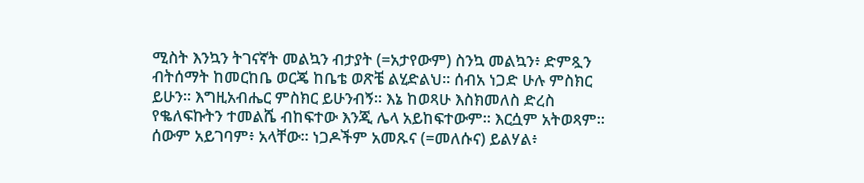ሚስት እንኳን ትገናኛት መልኳን ብታያት (=አታየውም) ስንኳ መልኳን፥ ድምጿን ብትሰማት ከመርከቤ ወርጄ ከቤቴ ወጽቼ ልሂድልህ። ሰብአ ነጋድ ሁሉ ምስክር ይሁን። እግዚአብሔር ምስክር ይሁንብኝ። እኔ ከወጻሁ እስክመለስ ድረስ የቈለፍኩትን ተመልሼ ብከፍተው እንጂ ሌላ አይከፍተውም። እርሷም አትወጻም። ሰውም አይገባም፥ አላቸው። ነጋዶችም አመጹና (=መለሱና) ይልሃል፥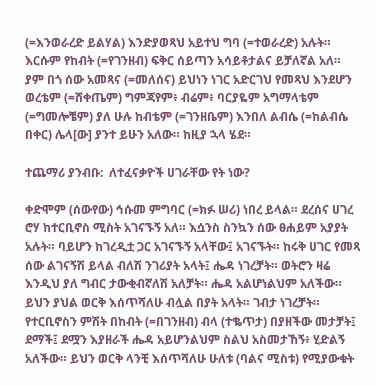(=እንወራረድ ይልሃል) እንድያወጻህ አይተህ ግባ (=ተወራረድ) አሉት። እርሱም የከብት (=የገንዘብ) ፍቅር ሰይጣን አሳይቶታልና ይቻለኛል አለ። ያም በጎ ሰው አመጻና (=መለሰና) ይህነን ነገር አድርገህ የመጻህ እንደሆን ወረቴም (=ሸቀጤም) ግምጃየም፥ ብሬም፥ ባርያዬም አግማላቴም (=ግመሎቼም) ያለ ሁሉ ከብቴም (=ገንዘቤም) እንበለ ልብሴ (=ከልብሴ በቀር) ሌላ[ው] ያንተ ይሁን አለው። ከዚያ ኋላ ሄደ።

ተጨማሪ ያንብቡ:  ለተፈናቃዮች ሀገራቸው የት ነው?

ቀድሞም (ሰውየው) ኅሱመ ምግባር (=ክፉ ሠሪ) ነበረ ይላል። ደረሰና ሀገረ ሮሃ ከተርቢኖስ ሚስት አገናኙኝ አለ። እሷንስ ስንኳን ሰው ፀሐይም አያያት አሉት። ባይሆን ከገረዲቷ ጋር አገናኙኝ አላቸው፤ አገናኙት። ከሩቅ ሀገር የመጻ ሰው ልገናኝሽ ይላል ብለሽ ንገሪያት አላት፤ ሔዳ ነገረቻት። ወትሮን ዛሬ እንዲህ ያለ ግብር ታውቂብኛለሽ አለቻት። ሔዳ አልሆነልህም አለችው። ይህን ያህል ወርቅ እሰጥሻለሁ ብሏል በያት አላት። ገብታ ነገረቻት። የተርቢኖስን ምሽት በከብት (=በገንዘብ) ብላ (ተቈጥታ) በያዘችው መታቻት፤ ደማች፤ ደሟን እያዘራች ሔዳ አይሆንልህም ስልህ አስመታኸኝ፥ ሂድልኝ አለችው። ይህን ወርቅ ላንቺ እሰጥሻለሁ ሁለቱ (ባልና ሚስቱ) የሚያውቁት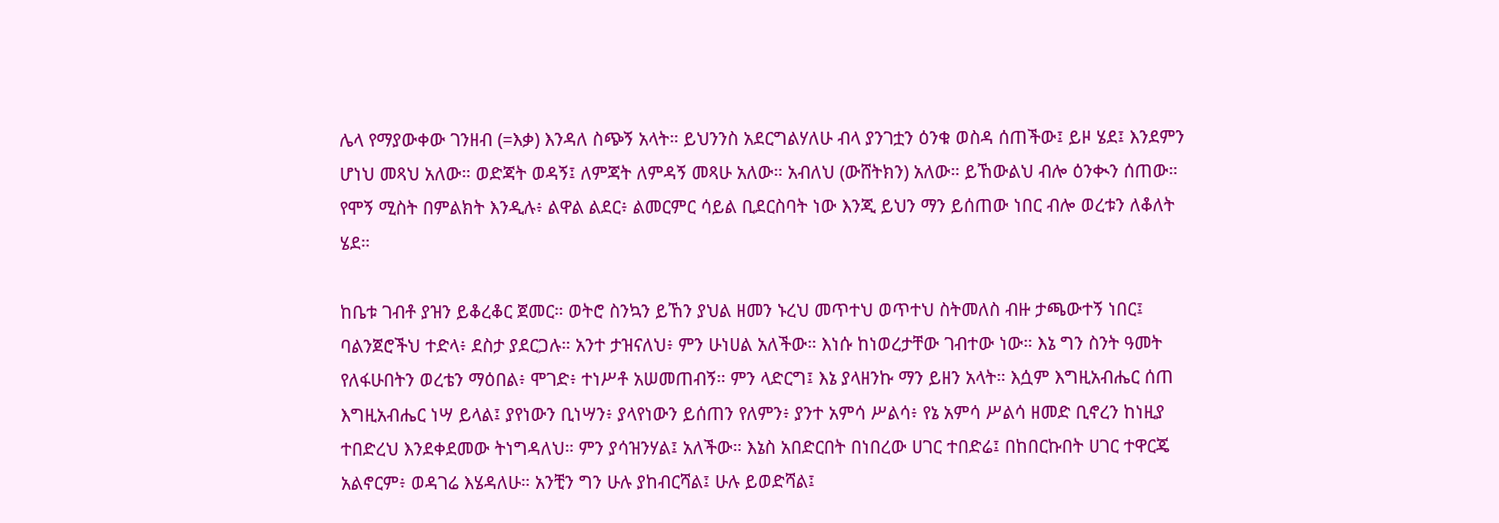ሌላ የማያውቀው ገንዘብ (=እቃ) እንዳለ ስጭኝ አላት። ይህንንስ አደርግልሃለሁ ብላ ያንገቷን ዕንቁ ወስዳ ሰጠችው፤ ይዞ ሄደ፤ እንደምን ሆነህ መጻህ አለው። ወድጃት ወዳኝ፤ ለምጃት ለምዳኝ መጻሁ አለው። አብለህ (ውሸትክን) አለው። ይኸውልህ ብሎ ዕንቊን ሰጠው። የሞኝ ሚስት በምልክት እንዲሉ፥ ልዋል ልደር፥ ልመርምር ሳይል ቢደርስባት ነው እንጂ ይህን ማን ይሰጠው ነበር ብሎ ወረቱን ለቆለት ሄደ።

ከቤቱ ገብቶ ያዝን ይቆረቆር ጀመር። ወትሮ ስንኳን ይኸን ያህል ዘመን ኑረህ መጥተህ ወጥተህ ስትመለስ ብዙ ታጫውተኝ ነበር፤  ባልንጀሮችህ ተድላ፥ ደስታ ያደርጋሉ። አንተ ታዝናለህ፥ ምን ሁነሀል አለችው። እነሱ ከነወረታቸው ገብተው ነው። እኔ ግን ስንት ዓመት የለፋሁበትን ወረቴን ማዕበል፥ ሞገድ፥ ተነሥቶ አሠመጠብኝ። ምን ላድርግ፤ እኔ ያላዘንኩ ማን ይዘን አላት። እሷም እግዚአብሔር ሰጠ እግዚአብሔር ነሣ ይላል፤ ያየነውን ቢነሣን፥ ያላየነውን ይሰጠን የለምን፥ ያንተ አምሳ ሥልሳ፥ የኔ አምሳ ሥልሳ ዘመድ ቢኖረን ከነዚያ ተበድረህ እንደቀደመው ትነግዳለህ። ምን ያሳዝንሃል፤ አለችው። እኔስ አበድርበት በነበረው ሀገር ተበድሬ፤ በከበርኩበት ሀገር ተዋርጄ አልኖርም፥ ወዳገሬ እሄዳለሁ። አንቺን ግን ሁሉ ያከብርሻል፤ ሁሉ ይወድሻል፤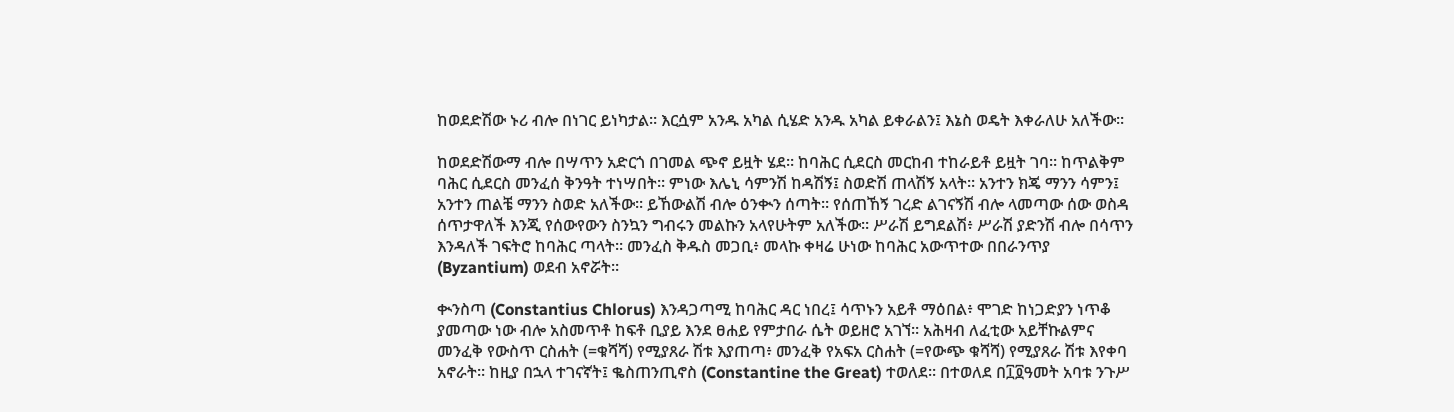ከወደድሽው ኑሪ ብሎ በነገር ይነካታል። እርሷም አንዱ አካል ሲሄድ አንዱ አካል ይቀራልን፤ እኔስ ወዴት እቀራለሁ አለችው።

ከወደድሽውማ ብሎ በሣጥን አድርጎ በገመል ጭኖ ይዟት ሄደ። ከባሕር ሲደርስ መርከብ ተከራይቶ ይዟት ገባ። ከጥልቅም ባሕር ሲደርስ መንፈሰ ቅንዓት ተነሣበት። ምነው እሌኒ ሳምንሽ ከዳሽኝ፤ ስወድሽ ጠላሽኝ አላት። አንተን ክጄ ማንን ሳምን፤ አንተን ጠልቼ ማንን ስወድ አለችው። ይኸውልሽ ብሎ ዕንቊን ሰጣት። የሰጠኸኝ ገረድ ልገናኝሽ ብሎ ላመጣው ሰው ወስዳ ሰጥታዋለች እንጂ የሰውየውን ስንኳን ግብሩን መልኩን አላየሁትም አለችው። ሥራሽ ይግደልሽ፥ ሥራሽ ያድንሽ ብሎ በሳጥን እንዳለች ገፍትሮ ከባሕር ጣላት። መንፈስ ቅዱስ መጋቢ፥ መላኩ ቀዛሬ ሁነው ከባሕር አውጥተው በበራንጥያ (Byzantium) ወደብ አኖሯት።

ቊንስጣ (Constantius Chlorus) እንዳጋጣሚ ከባሕር ዳር ነበረ፤ ሳጥኑን አይቶ ማዕበል፥ ሞገድ ከነጋድያን ነጥቆ ያመጣው ነው ብሎ አስመጥቶ ከፍቶ ቢያይ እንደ ፀሐይ የምታበራ ሴት ወይዘሮ አገኘ። አሕዛብ ለፈቲው አይቸኩልምና መንፈቅ የውስጥ ርስሐት (=ቁሻሻ) የሚያጸራ ሽቱ እያጠጣ፥ መንፈቅ የአፍአ ርስሐት (=የውጭ ቁሻሻ) የሚያጸራ ሽቱ እየቀባ አኖራት። ከዚያ በኋላ ተገናኛት፤ ቈስጠንጢኖስ (Constantine the Great) ተወለደ። በተወለደ በ፲፬ዓመት አባቱ ንጉሥ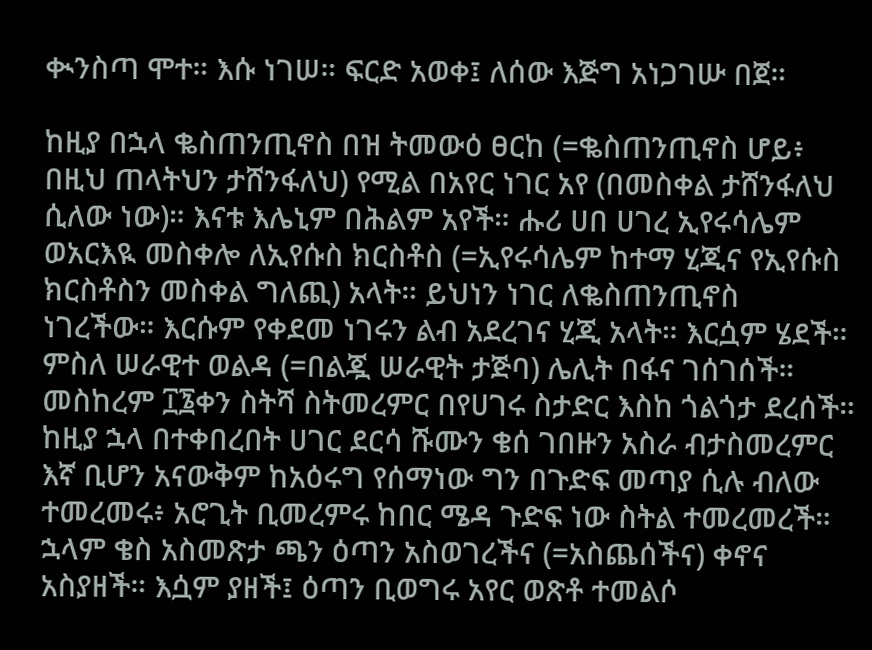ቊንስጣ ሞተ። እሱ ነገሠ። ፍርድ አወቀ፤ ለሰው እጅግ አነጋገሡ በጀ።

ከዚያ በኋላ ቈስጠንጢኖስ በዝ ትመውዕ ፀርከ (=ቈስጠንጢኖስ ሆይ፥ በዚህ ጠላትህን ታሸንፋለህ) የሚል በአየር ነገር አየ (በመስቀል ታሸንፋለህ ሲለው ነው)። እናቱ እሌኒም በሕልም አየች። ሑሪ ሀበ ሀገረ ኢየሩሳሌም ወአርእዪ መስቀሎ ለኢየሱስ ክርስቶስ (=ኢየሩሳሌም ከተማ ሂጂና የኢየሱስ ክርስቶስን መስቀል ግለጪ) አላት። ይህነን ነገር ለቈስጠንጢኖስ ነገረችው። እርሱም የቀደመ ነገሩን ልብ አደረገና ሂጂ አላት። እርሷም ሄደች። ምስለ ሠራዊተ ወልዳ (=በልጇ ሠራዊት ታጅባ) ሌሊት በፋና ገሰገሰች። መስከረም ፲፮ቀን ስትሻ ስትመረምር በየሀገሩ ስታድር እስከ ጎልጎታ ደረሰች። ከዚያ ኋላ በተቀበረበት ሀገር ደርሳ ሹሙን ቄሰ ገበዙን አስራ ብታስመረምር እኛ ቢሆን አናውቅም ከአዕሩግ የሰማነው ግን በጉድፍ መጣያ ሲሉ ብለው ተመረመሩ፥ አሮጊት ቢመረምሩ ከበር ሜዳ ጉድፍ ነው ስትል ተመረመረች። ኋላም ቄስ አስመጽታ ጫን ዕጣን አስወገረችና (=አስጨሰችና) ቀኖና አስያዘች። እሷም ያዘች፤ ዕጣን ቢወግሩ አየር ወጽቶ ተመልሶ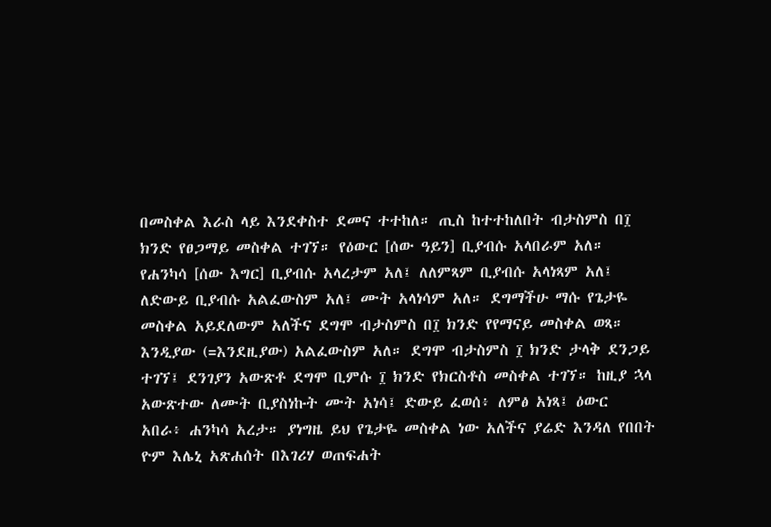በመስቀል እራስ ላይ እንደቀስተ ደመና ተተከለ። ጢስ ከተተከለበት ብታስምስ በ፲ ክንድ የፀጋማይ መስቀል ተገኘ። የዕውር [ሰው ዓይን] ቢያብሱ አላበራም አለ። የሐንካሳ [ሰው እግር] ቢያብሱ አላረታም አለ፤ ለለምጻም ቢያብሱ አላነጻም አለ፤ ለድውይ ቢያብሱ አልፈውስም አለ፤ ሙት አላነሳም አለ። ደግማችሁ ማሱ የጌታዬ መስቀል አይደለውም አለችና ደግሞ ብታስምስ በ፲ ክንድ የየማናይ መስቀል ወጻ። እንዲያው (=እንደዚያው) አልፈውስም አለ። ደግሞ ብታስምስ ፲ ክንድ ታላቅ ደንጋይ ተገኘ፤ ደንገያን አውጽቶ ደግሞ ቢምሱ ፲ ክንድ የክርስቶስ መስቀል ተገኘ። ከዚያ ኋላ አውጽተው ለሙት ቢያስነኩት ሙት አነሳ፤ ድውይ ፈወሰ፥ ለምፅ አነጻ፤ ዕውር አበራ፥ ሐንካሳ አረታ። ያነግዜ ይህ የጌታዬ መስቀል ነው አለችና ያሬድ እንዳለ የበበት ዮም እሌኒ አጽሐሰት በእገሪሃ ወጠፍሐት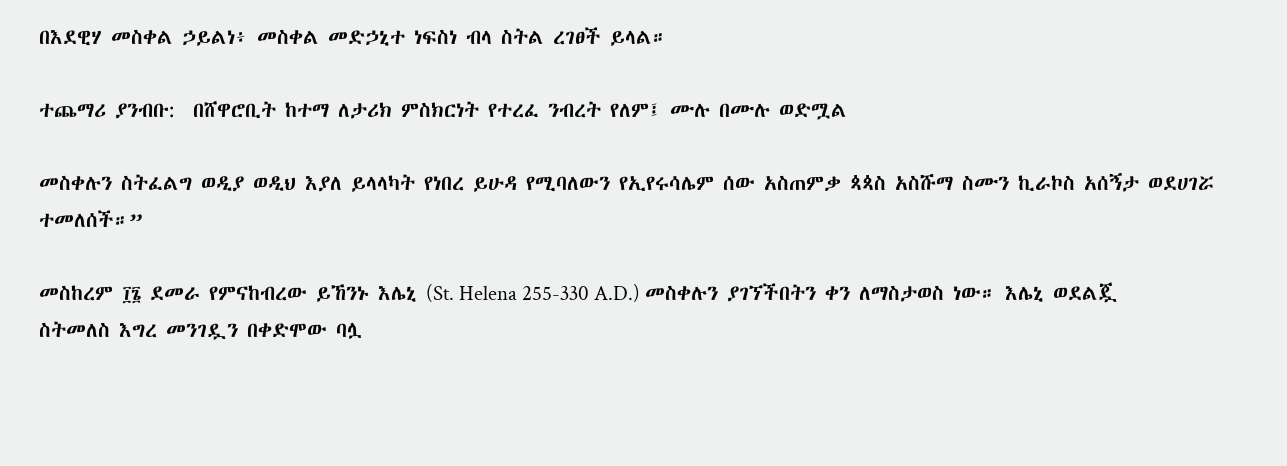በእደዊሃ መስቀል ኃይልነ፥ መስቀል መድኃኒተ ነፍስነ ብላ ስትል ረገፀች ይላል።

ተጨማሪ ያንብቡ:  በሸዋሮቢት ከተማ ለታሪክ ምስክርነት የተረፈ ንብረት የለም፤ ሙሉ በሙሉ ወድሟል

መስቀሉን ስትፈልግ ወዲያ ወዲህ እያለ ይላላካት የነበረ ይሁዳ የሚባለውን የኢየሩሳሌም ሰው አስጠምቃ ጳጳስ አስሹማ ስሙን ኪራኮስ አሰኝታ ወደሀገሯ ተመለሰች።”

መስከረም ፲፮ ደመራ የምናከብረው ይኸንኑ እሌኒ (St. Helena 255-330 A.D.) መስቀሉን ያገኘችበትን ቀን ለማስታወስ ነው። እሌኒ ወደልጇ ስትመለስ እግረ መንገዷን በቀድሞው ባሏ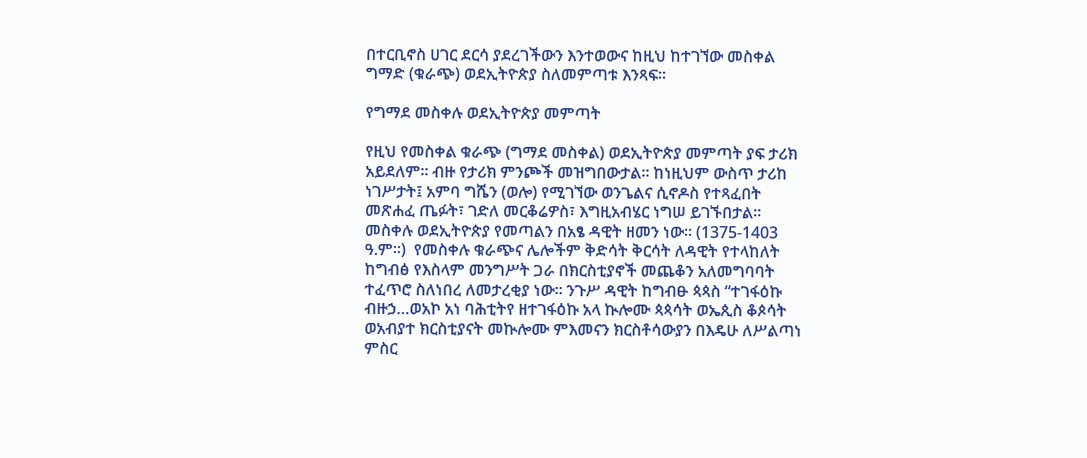በተርቢኖስ ሀገር ደርሳ ያደረገችውን እንተወውና ከዚህ ከተገኘው መስቀል ግማድ (ቁራጭ) ወደኢትዮጵያ ስለመምጣቱ እንጻፍ።

የግማደ መስቀሉ ወደኢትዮጵያ መምጣት

የዚህ የመስቀል ቁራጭ (ግማደ መስቀል) ወደኢትዮጵያ መምጣት ያፍ ታሪክ አይደለም። ብዙ የታሪክ ምንጮች መዝግበውታል። ከነዚህም ውስጥ ታሪከ ነገሥታት፤ አምባ ግሼን (ወሎ) የሚገኘው ወንጌልና ሲኖዶስ የተጻፈበት መጽሐፈ ጤፉት፣ ገድለ መርቆሬዎስ፣ እግዚአብሄር ነግሠ ይገኙበታል። መስቀሉ ወደኢትዮጵያ የመጣልን በአፄ ዳዊት ዘመን ነው። (1375-1403 ዓ.ም።)  የመስቀሉ ቁራጭና ሌሎችም ቅድሳት ቅርሳት ለዳዊት የተላከለት ከግብፅ የእስላም መንግሥት ጋራ በክርስቲያኖች መጨቆን አለመግባባት ተፈጥሮ ስለነበረ ለመታረቂያ ነው። ንጉሥ ዳዊት ከግብፁ ጳጳስ “ተገፋዕኩ ብዙኃ…ወአኮ አነ ባሕቲትየ ዘተገፋዕኩ አላ ኲሎሙ ጳጳሳት ወኤጲስ ቆጶሳት ወአብያተ ክርስቲያናት መኲሎሙ ምእመናን ክርስቶሳውያን በእዴሁ ለሥልጣነ ምስር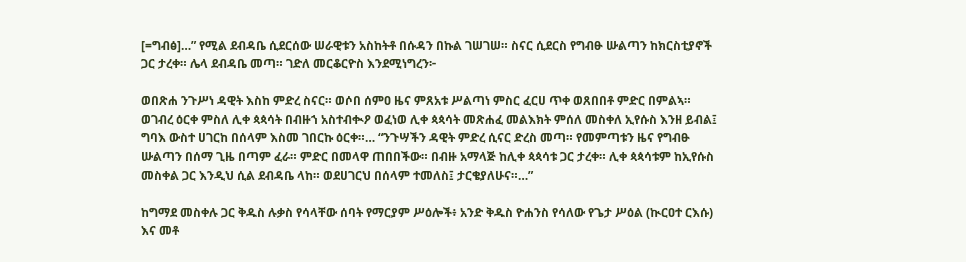[=ግብፅ]…” የሚል ደብዳቤ ሲደርሰው ሠራዊቱን አስከትቶ በሱዳን በኩል ገሠገሠ። ስናር ሲደርስ የግብፁ ሡልጣን ከክርስቲያኖች ጋር ታረቀ። ሌላ ደብዳቤ መጣ። ገድለ መርቆርዮስ እንደሚነግረን፦

ወበጽሐ ንጉሥነ ዳዊት እስከ ምድረ ስናር። ወሶበ ሰምዐ ዜና ምጸአቱ ሥልጣነ ምስር ፈርሀ ጥቀ ወጸበበቶ ምድር በምልኣ። ወገብረ ዕርቀ ምስለ ሊቀ ጳጳሳት በብዙኀ አስተብቊዖ ወፈነወ ሊቀ ጳጳሳት መጽሐፈ መልእክት ምሰለ መስቀለ ኢየሱስ እንዘ ይብል፤ ግባእ ውስተ ሀገርከ በሰላም እስመ ገበርኩ ዕርቀ።… “ንጉሣችን ዳዊት ምድረ ሲናር ድረስ መጣ። የመምጣቱን ዜና የግብፁ ሡልጣን በሰማ ጊዜ በጣም ፈራ። ምድር በመላዋ ጠበበችው። በብዙ አማላጅ ከሊቀ ጳጳሳቱ ጋር ታረቀ። ሊቀ ጳጳሳቱም ከኢየሱስ መስቀል ጋር እንዲህ ሲል ደብዳቤ ላከ። ወደሀገርህ በሰላም ተመለስ፤ ታርቄያለሁና።…”

ከግማደ መስቀሉ ጋር ቅዱስ ሉቃስ የሳላቸው ሰባት የማርያም ሥዕሎች፥ አንድ ቅዱስ ዮሐንስ የሳለው የጌታ ሥዕል (ኲርዐተ ርእሱ) እና መቶ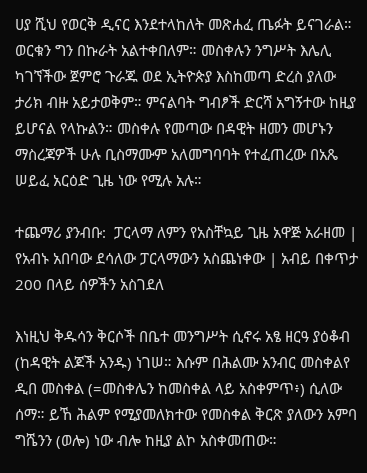ሀያ ሺህ የወርቅ ዲናር እንደተላከለት መጽሐፈ ጤፉት ይናገራል። ወርቁን ግን በኩራት አልተቀበለም። መስቀሉን ንግሥት እሌሊ ካገኘችው ጀምሮ ጉራጁ ወደ ኢትዮጵያ እስከመጣ ድረስ ያለው ታሪክ ብዙ አይታወቅም። ምናልባት ግብፆች ድርሻ አግኝተው ከዚያ ይሆናል የላኩልን። መስቀሉ የመጣው በዳዊት ዘመን መሆኑን ማስረጃዎች ሁሉ ቢስማሙም አለመግባባት የተፈጠረው በአጼ ሠይፈ አርዕድ ጊዜ ነው የሚሉ አሉ።

ተጨማሪ ያንብቡ:  ፓርላማ ለምን የአስቸኳይ ጊዜ አዋጅ አራዘመ | የአብኑ አበባው ደሳለው ፓርላማውን አስጨነቀው | አብይ በቀጥታ 200 በላይ ሰዎችን አስገደለ

እነዚህ ቅዱሳን ቅርሶች በቤተ መንግሥት ሲኖሩ አፄ ዘርዓ ያዕቆብ (ከዳዊት ልጆች አንዱ) ነገሠ። እሱም በሕልሙ አንብር መስቀልየ ዲበ መስቀል (=መስቀሌን ከመስቀል ላይ አስቀምጥ፥) ሲለው ሰማ። ይኸ ሕልም የሚያመለክተው የመስቀል ቅርጽ ያለውን አምባ ግሼንን (ወሎ) ነው ብሎ ከዚያ ልኮ አስቀመጠው።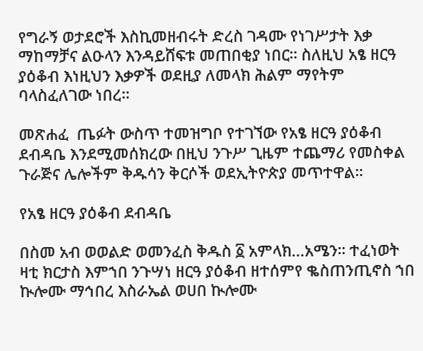የግራኝ ወታደሮች እስኪመዘብሩት ድረስ ገዳሙ የነገሥታት እቃ ማከማቻና ልዑላን እንዳይሸፍቱ መጠበቂያ ነበር። ስለዚህ አፄ ዘርዓ ያዕቆብ እነዚህን እቃዎች ወደዚያ ለመላክ ሕልም ማየትም ባላስፈለገው ነበረ።

መጽሐፈ  ጤፉት ውስጥ ተመዝግቦ የተገኘው የአፄ ዘርዓ ያዕቆብ ደብዳቤ እንደሚመሰክረው በዚህ ንጉሥ ጊዜም ተጨማሪ የመስቀል ጉራጅና ሌሎችም ቅዱሳን ቅርሶች ወደኢትዮጵያ መጥተዋል።

የአፄ ዘርዓ ያዕቆብ ደብዳቤ

በስመ አብ ወወልድ ወመንፈስ ቅዱስ ፩ አምላክ…አሜን። ተፈነወት ዛቲ ክርታስ እምኀበ ንጉሣነ ዘርዓ ያዕቆብ ዘተሰምየ ቈስጠንጢኖስ ኀበ ኲሎሙ ማኅበረ እስራኤል ወሀበ ኲሎሙ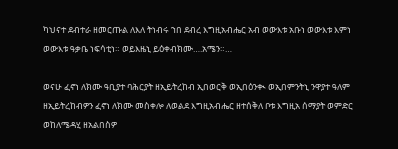ካህናተ ደብተራ ዘመርጡል ለእለ ትነብሩ ኀበ ደብረ እግዚአብሔር አብ ወውእቱ አቡነ ወውእቱ እምነ ወውእቱ ዓቃቤ ነፍሳቲነ። ወይእዜኒ ይዕቀብክሙ….አሜን።…

ወናሁ ፈኖነ ለክሙ ዓቢያተ ባሕርያት ዘኢይትረከብ ኢበወርቅ ወኢበዕንቊ ወኢበምንትኒ ንዋያተ ዓለም ዘኢይትረከብዎን ፈኖነ ለክሙ መስቀሎ ለወልደ እግዚአብሔር ዘተሰቅለ ቦቱ እግዚአ ሰማያት ወምድር ወከለሜዳሂ ዘአልበስዎ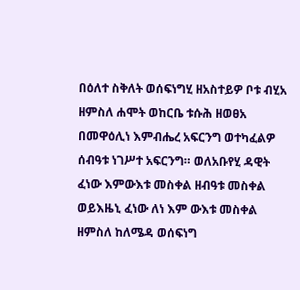በዕለተ ስቅለት ወሰፍነግሂ ዘአስተይዎ ቦቱ ብሂአ ዘምስለ ሐሞት ወከርቤ ቱሱሕ ዘወፀአ በመዋዕሊነ እምብሔረ አፍርንግ ወተካፈልዎ ሰብዓቱ ነገሥተ አፍርንግ። ወለአቡየሂ ዳዊት ፈነው እምውእቱ መስቀል ዘብዓቱ መስቀል ወይእዜኒ ፈነው ለነ እም ውእቱ መስቀል ዘምስለ ከለሜዳ ወሰፍነግ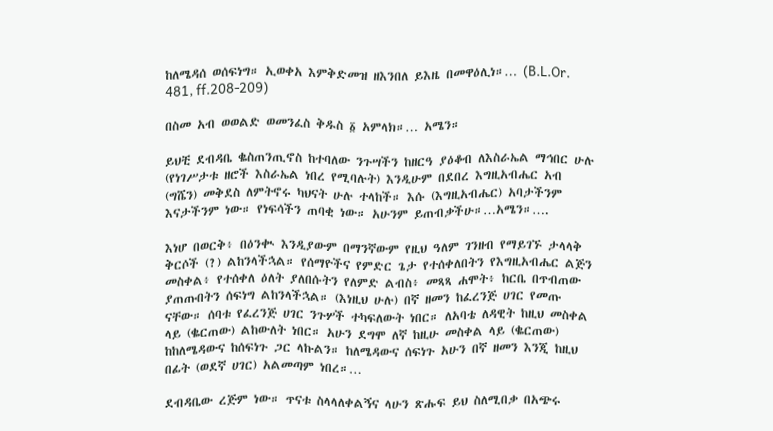ከለሜዳሰ ወሰፍነግ። ኢወቀአ እምቅድመዝ ዘእንበለ ይእዜ በመዋዕሊነ።… (B.L.Or. 481, ff.208-209)

በስመ አብ ወወልድ ወመንፈስ ቅዱስ ፩ አምላክ።… አሜን።

ይህቺ ደብዳቤ ቈስጠንጢኖስ ከተባለው ንጉሣችን ከዘርዓ ያዕቆብ ለእስራኤል ማኅበር ሁሉ (የነገሥታቱ ዘሮች እስራኤል ነበረ የሚባሉት) እንዲሁም በደበረ እግዚአብሔር አብ (ግሼን) መቅደስ ለምትኖሩ ካህናት ሁሉ ተላከች። እሱ (እግዚአብሔር) አባታችንም እናታችንም ነው። የነፍሳችን ጠባቂ ነው። አሁንም ይጠብቃችሁ።…አሜን።….

እነሆ በወርቅ፥ በዕንቊ እንዲያውም በማንኛውም የዚህ ዓለም ገንዘብ የማይገኙ ታላላቅ ቅርሶች (?) ልከንላችኋል። የሰማዮችና የምድር ጌታ የተሰቀለበትን የእግዚአብሔር ልጅን መስቀል፥ የተሰቀለ ዕለት ያለበሱትን የለምድ ልብስ፥ መጻጻ ሐሞት፥ ከርቤ በጥብጠው ያጠጡበትን ሰፍነግ ልከንላችኋል። (እነዚህ ሁሉ) በኛ ዘመን ከፈረንጅ ሀገር የመጡ ናቸው። ሰባቱ የፈረንጅ ሀገር ንጉሦች ተካፍለውት ነበር። ለአባቴ ለዳዊት ከዚህ መስቀል ላይ (ቈርጠው) ልከውለት ነበር። አሁን ደግሞ ለኛ ከዚሁ መስቀል ላይ (ቈርጠው) ከከለሜዳውና ከሰፍነጉ ጋር ላኩልን። ከለሜዳውና ሰፍነጉ አሁን በኛ ዘመን እንጂ ከዚህ በፊት (ወደኛ ሀገር) አልመጣም ነበረ።…

ደብዳቤው ረጅም ነው። ጥናቱ ስላላለቀልኝና ላሁን ጽሑፍ ይህ ስለሚበቃ በአጭሩ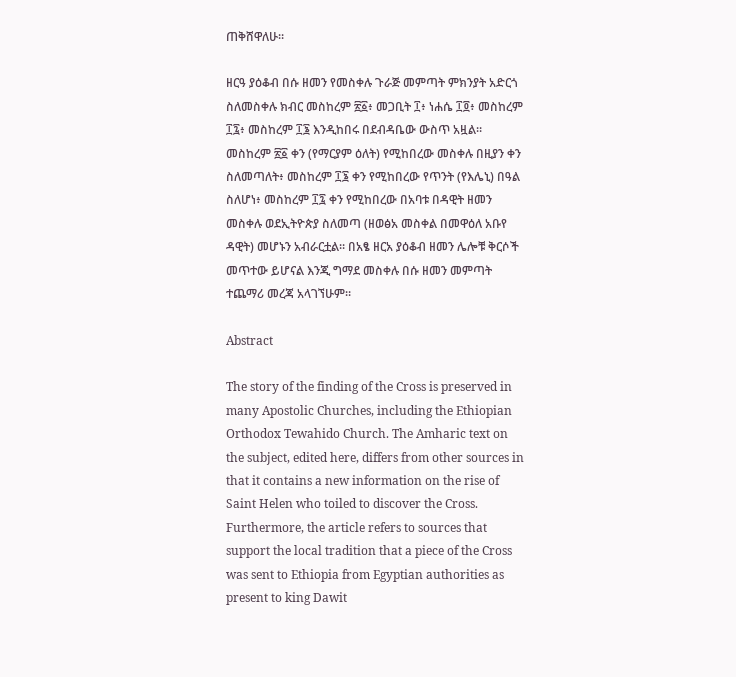ጠቅሸዋለሁ።

ዘርዓ ያዕቆብ በሱ ዘመን የመስቀሉ ጉራጅ መምጣት ምክንያት አድርጎ ስለመስቀሉ ክብር መስከረም ፳፩፥ መጋቢት ፲፥ ነሐሴ ፲፬፥ መስከረም ፲፯፥ መስከረም ፲፮ እንዲከበሩ በደብዳቤው ውስጥ አዟል። መስከረም ፳፩ ቀን (የማርያም ዕለት) የሚከበረው መስቀሉ በዚያን ቀን ስለመጣለት፥ መስከረም ፲፮ ቀን የሚከበረው የጥንት (የእሌኒ) በዓል ስለሆነ፥ መስከረም ፲፯ ቀን የሚከበረው በአባቱ በዳዊት ዘመን መስቀሉ ወደኢትዮጵያ ስለመጣ (ዘወፅአ መስቀል በመዋዕለ አቡየ ዳዊት) መሆኑን አብራርቷል። በአፄ ዘርአ ያዕቆብ ዘመን ሌሎቹ ቅርሶች መጥተው ይሆናል እንጂ ግማደ መስቀሉ በሱ ዘመን መምጣት ተጨማሪ መረጃ አላገኘሁም።

Abstract

The story of the finding of the Cross is preserved in many Apostolic Churches, including the Ethiopian Orthodox Tewahido Church. The Amharic text on the subject, edited here, differs from other sources in that it contains a new information on the rise of Saint Helen who toiled to discover the Cross. Furthermore, the article refers to sources that support the local tradition that a piece of the Cross was sent to Ethiopia from Egyptian authorities as present to king Dawit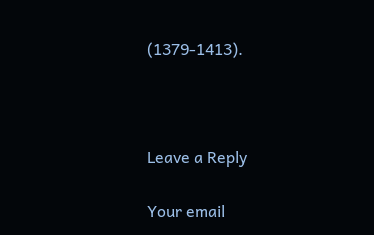(1379-1413).



Leave a Reply

Your email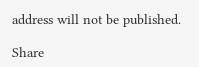address will not be published.

Share